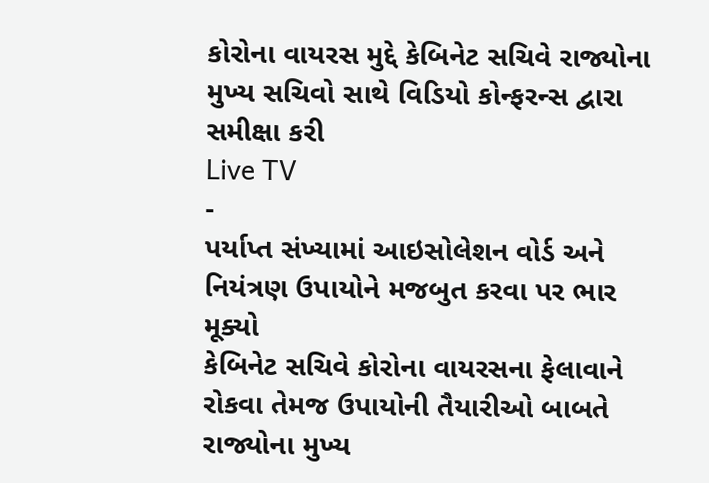કોરોના વાયરસ મુદ્દે કેબિનેટ સચિવે રાજ્યોના મુખ્ય સચિવો સાથે વિડિયો કોન્ફરન્સ દ્વારા સમીક્ષા કરી
Live TV
-
પર્યાપ્ત સંખ્યામાં આઇસોલેશન વોર્ડ અને નિયંત્રણ ઉપાયોને મજબુત કરવા પર ભાર મૂક્યો
કેબિનેટ સચિવે કોરોના વાયરસના ફેલાવાને રોકવા તેમજ ઉપાયોની તૈયારીઓ બાબતે રાજ્યોના મુખ્ય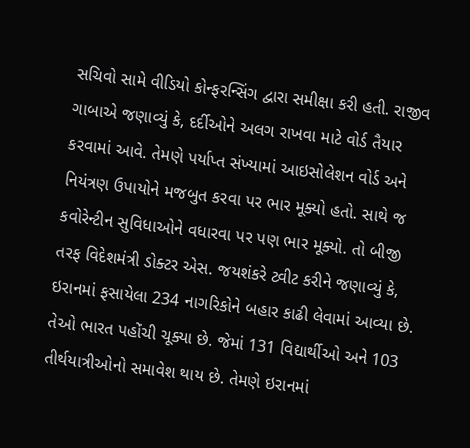સચિવો સામે વીડિયો કોન્ફરન્સિંગ દ્વારા સમીક્ષા કરી હતી. રાજીવ ગાબાએ જણાવ્યું કે, દર્દીઓને અલગ રાખવા માટે વોર્ડ તૈયાર કરવામાં આવે. તેમણે પર્યાપ્ત સંખ્યામાં આઇસોલેશન વોર્ડ અને નિયંત્રણ ઉપાયોને મજબુત કરવા પર ભાર મૂક્યો હતો. સાથે જ કવોરેન્ટીન સુવિધાઓને વધારવા પર પણ ભાર મૂક્યો. તો બીજી તરફ વિદેશમંત્રી ડોક્ટર એસ. જયશંકરે ટ્વીટ કરીને જણાવ્યું કે, ઇરાનમાં ફસાયેલા 234 નાગરિકોને બહાર કાઢી લેવામાં આવ્યા છે. તેઓ ભારત પહોંચી ચૂક્યા છે. જેમાં 131 વિદ્યાર્થીઓ અને 103 તીર્થયાત્રીઓનો સમાવેશ થાય છે. તેમણે ઇરાનમાં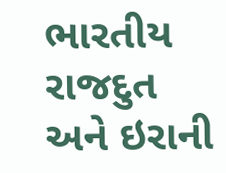ભારતીય રાજદુત અને ઇરાની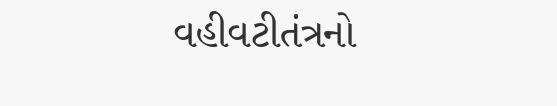વહીવટીતંત્રનો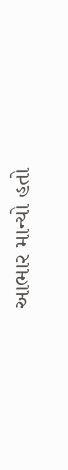આભાર માન્યો હતો